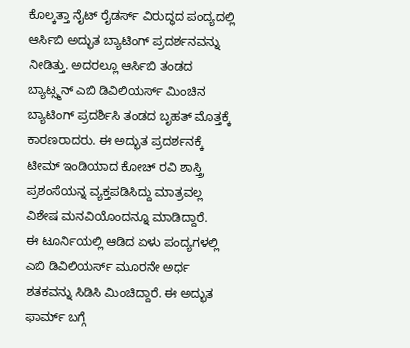ಕೊಲ್ಕತ್ತಾ ನೈಟ್ ರೈಡರ್ಸ್ ವಿರುದ್ಧದ ಪಂದ್ಯದಲ್ಲಿ ಆರ್ಸಿಬಿ ಅದ್ಭುತ ಬ್ಯಾಟಿಂಗ್ ಪ್ರದರ್ಶನವನ್ನು ನೀಡಿತ್ತು. ಅದರಲ್ಲೂ ಆರ್ಸಿಬಿ ತಂಡದ ಬ್ಯಾಟ್ಸ್ಮನ್ ಎಬಿ ಡಿವಿಲಿಯರ್ಸ್ ಮಿಂಚಿನ ಬ್ಯಾಟಿಂಗ್ ಪ್ರದರ್ಶಿಸಿ ತಂಡದ ಬೃಹತ್ ಮೊತ್ತಕ್ಕೆ ಕಾರಣರಾದರು. ಈ ಅದ್ಭುತ ಪ್ರದರ್ಶನಕ್ಕೆ ಟೀಮ್ ಇಂಡಿಯಾದ ಕೋಚ್ ರವಿ ಶಾಸ್ತ್ರಿ ಪ್ರಶಂಸೆಯನ್ನ ವ್ಯಕ್ತಪಡಿಸಿದ್ದು ಮಾತ್ರವಲ್ಲ ವಿಶೇಷ ಮನವಿಯೊಂದನ್ನೂ ಮಾಡಿದ್ದಾರೆ.
ಈ ಟೂರ್ನಿಯಲ್ಲಿ ಆಡಿದ ಏಳು ಪಂದ್ಯಗಳಲ್ಲಿ ಎಬಿ ಡಿವಿಲಿಯರ್ಸ್ ಮೂರನೇ ಅರ್ಧ ಶತಕವನ್ನು ಸಿಡಿಸಿ ಮಿಂಚಿದ್ದಾರೆ. ಈ ಅದ್ಭುತ ಫಾರ್ಮ್ ಬಗ್ಗೆ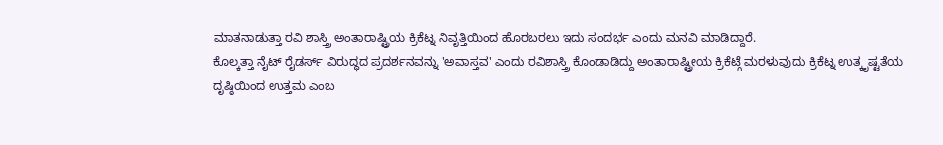ಮಾತನಾಡುತ್ತಾ ರವಿ ಶಾಸ್ತ್ರಿ ಅಂತಾರಾಷ್ಟ್ರಿಯ ಕ್ರಿಕೆಟ್ನ ನಿವೃತ್ತಿಯಿಂದ ಹೊರಬರಲು ಇದು ಸಂದರ್ಭ ಎಂದು ಮನವಿ ಮಾಡಿದ್ದಾರೆ.
ಕೊಲ್ಕತ್ತಾ ನೈಟ್ ರೈಡರ್ಸ್ ವಿರುದ್ಧದ ಪ್ರದರ್ಶನವನ್ನು 'ಅವಾಸ್ತವ' ಎಂದು ರವಿಶಾಸ್ತ್ರಿ ಕೊಂಡಾಡಿದ್ದು ಅಂತಾರಾಷ್ಟ್ರೀಯ ಕ್ರಿಕೆಟ್ಗೆ ಮರಳುವುದು ಕ್ರಿಕೆಟ್ನ ಉತ್ಕೃಷ್ಟತೆಯ ದೃಷ್ಠಿಯಿಂದ ಉತ್ತಮ ಎಂಬ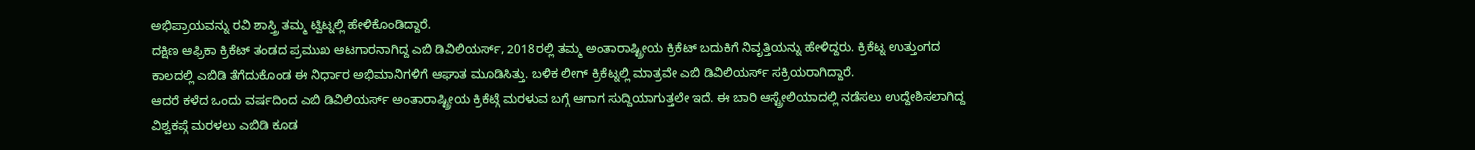ಅಭಿಪ್ರಾಯವನ್ನು ರವಿ ಶಾಸ್ತ್ರಿ ತಮ್ಮ ಟ್ವಿಟ್ನಲ್ಲಿ ಹೇಳಿಕೊಂಡಿದ್ದಾರೆ.
ದಕ್ಷಿಣ ಆಫ್ರಿಕಾ ಕ್ರಿಕೆಟ್ ತಂಡದ ಪ್ರಮುಖ ಆಟಗಾರನಾಗಿದ್ದ ಎಬಿ ಡಿವಿಲಿಯರ್ಸ್, 2018ರಲ್ಲಿ ತಮ್ಮ ಅಂತಾರಾಷ್ಟ್ರೀಯ ಕ್ರಿಕೆಟ್ ಬದುಕಿಗೆ ನಿವೃತ್ತಿಯನ್ನು ಹೇಳಿದ್ದರು. ಕ್ರಿಕೆಟ್ನ ಉತ್ತುಂಗದ ಕಾಲದಲ್ಲಿ ಎಬಿಡಿ ತೆಗೆದುಕೊಂಡ ಈ ನಿರ್ಧಾರ ಅಭಿಮಾನಿಗಳಿಗೆ ಆಘಾತ ಮೂಡಿಸಿತ್ತು. ಬಳಿಕ ಲೀಗ್ ಕ್ರಿಕೆಟ್ನಲ್ಲಿ ಮಾತ್ರವೇ ಎಬಿ ಡಿವಿಲಿಯರ್ಸ್ ಸಕ್ರಿಯರಾಗಿದ್ದಾರೆ.
ಆದರೆ ಕಳೆದ ಒಂದು ವರ್ಷದಿಂದ ಎಬಿ ಡಿವಿಲಿಯರ್ಸ್ ಅಂತಾರಾಷ್ಟ್ರೀಯ ಕ್ರಿಕೆಟ್ಗೆ ಮರಳುವ ಬಗ್ಗೆ ಆಗಾಗ ಸುದ್ದಿಯಾಗುತ್ತಲೇ ಇದೆ. ಈ ಬಾರಿ ಆಸ್ಟ್ರೇಲಿಯಾದಲ್ಲಿ ನಡೆಸಲು ಉದ್ದೇಶಿಸಲಾಗಿದ್ದ ವಿಶ್ವಕಪ್ಗೆ ಮರಳಲು ಎಬಿಡಿ ಕೂಡ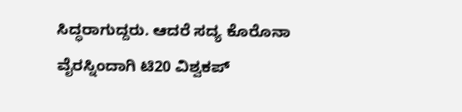ಸಿದ್ಧರಾಗುದ್ದರು. ಆದರೆ ಸದ್ಯ ಕೊರೊನಾ ವೈರಸ್ನಿಂದಾಗಿ ಟಿ20 ವಿಶ್ವಕಪ್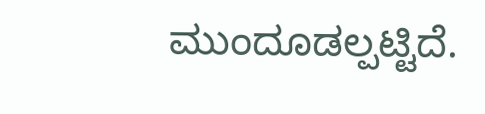ಮುಂದೂಡಲ್ಪಟ್ಟಿದೆ.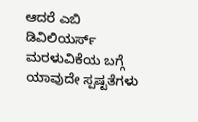ಆದರೆ ಎಬಿ ಡಿವಿಲಿಯರ್ಸ್ ಮರಳುವಿಕೆಯ ಬಗ್ಗೆ ಯಾವುದೇ ಸ್ಪಷ್ಟತೆಗಳು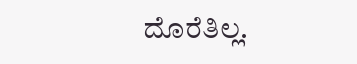ದೊರೆತಿಲ್ಲ.